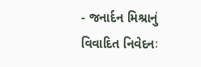- જનાર્દન મિશ્રાનું વિવાદિત નિવેદનઃ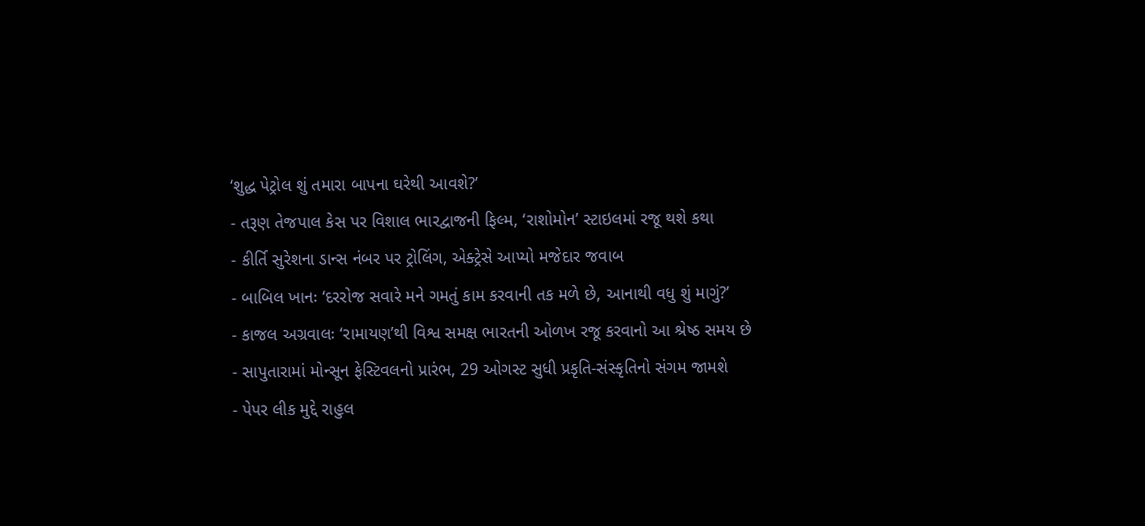‘શુદ્ધ પેટ્રોલ શું તમારા બાપના ઘરેથી આવશે?’
- તરૂણ તેજપાલ કેસ પર વિશાલ ભારદ્વાજની ફિલ્મ, ‘રાશોમોન’ સ્ટાઇલમાં રજૂ થશે કથા
- કીર્તિ સુરેશના ડાન્સ નંબર પર ટ્રોલિંગ, એક્ટ્રેસે આપ્યો મજેદાર જવાબ
- બાબિલ ખાનઃ ‘દરરોજ સવારે મને ગમતું કામ કરવાની તક મળે છે, આનાથી વધુ શું માગું?’
- કાજલ અગ્રવાલઃ ‘રામાયણ’થી વિશ્વ સમક્ષ ભારતની ઓળખ રજૂ કરવાનો આ શ્રેષ્ઠ સમય છે
- સાપુતારામાં મોન્સૂન ફેસ્ટિવલનો પ્રારંભ, 29 ઓગસ્ટ સુધી પ્રકૃતિ-સંસ્કૃતિનો સંગમ જામશે
- પેપર લીક મુદ્દે રાહુલ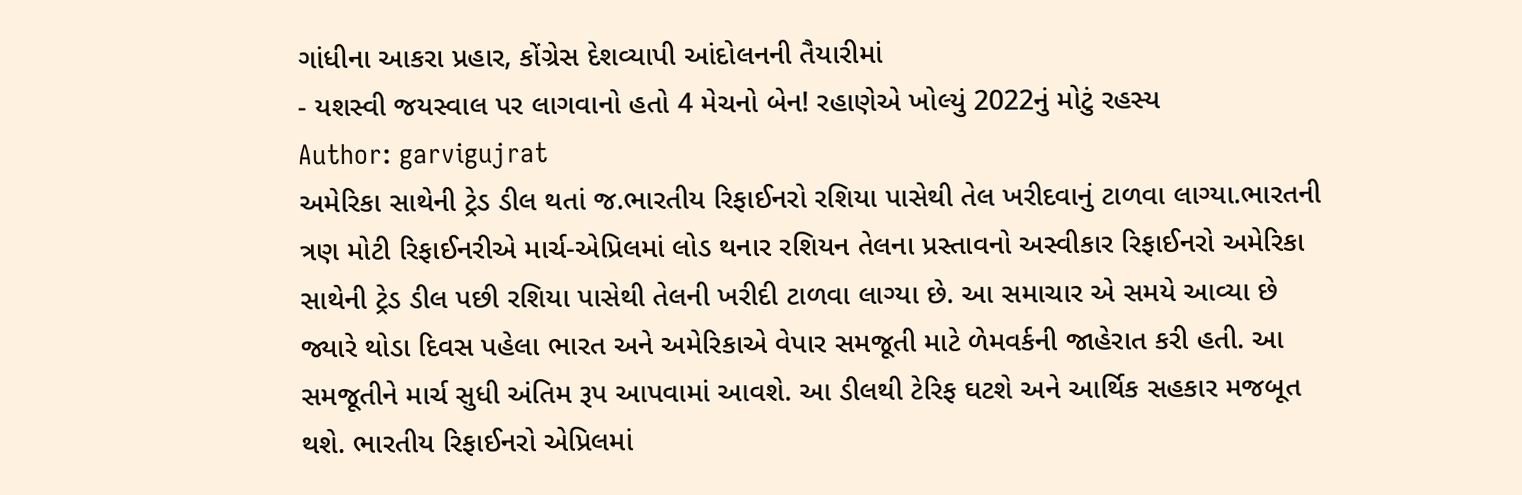ગાંધીના આકરા પ્રહાર, કોંગ્રેસ દેશવ્યાપી આંદોલનની તૈયારીમાં
- યશસ્વી જયસ્વાલ પર લાગવાનો હતો 4 મેચનો બેન! રહાણેએ ખોલ્યું 2022નું મોટું રહસ્ય
Author: garvigujrat
અમેરિકા સાથેની ટ્રેડ ડીલ થતાં જ.ભારતીય રિફાઈનરો રશિયા પાસેથી તેલ ખરીદવાનું ટાળવા લાગ્યા.ભારતની ત્રણ મોટી રિફાઈનરીએ માર્ચ-એપ્રિલમાં લોડ થનાર રશિયન તેલના પ્રસ્તાવનો અસ્વીકાર રિફાઈનરો અમેરિકા સાથેની ટ્રેડ ડીલ પછી રશિયા પાસેથી તેલની ખરીદી ટાળવા લાગ્યા છે. આ સમાચાર એ સમયે આવ્યા છે જ્યારે થોડા દિવસ પહેલા ભારત અને અમેરિકાએ વેપાર સમજૂતી માટે ળેમવર્કની જાહેરાત કરી હતી. આ સમજૂતીને માર્ચ સુધી અંતિમ રૂપ આપવામાં આવશે. આ ડીલથી ટેરિફ ઘટશે અને આર્થિક સહકાર મજબૂત થશે. ભારતીય રિફાઈનરો એપ્રિલમાં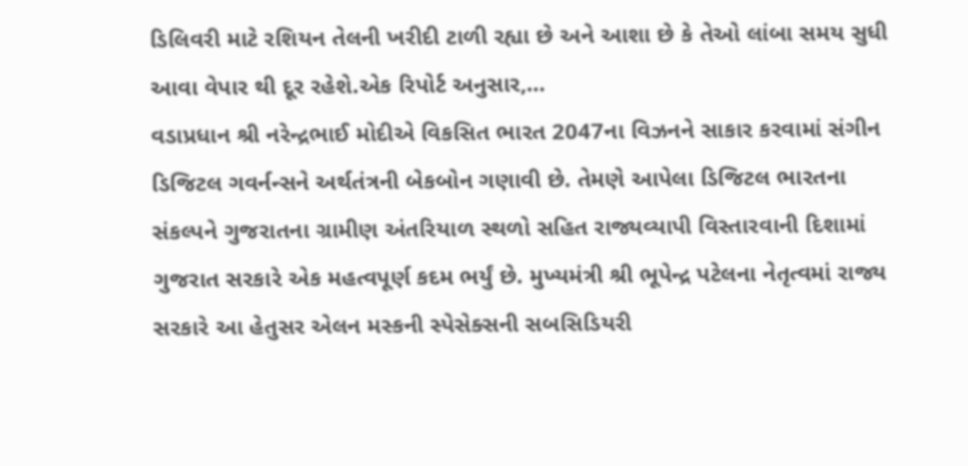ડિલિવરી માટે રશિયન તેલની ખરીદી ટાળી રહ્યા છે અને આશા છે કે તેઓ લાંબા સમય સુધી આવા વેપાર થી દૂર રહેશે.એક રિપોર્ટ અનુસાર,…
વડાપ્રધાન શ્રી નરેન્દ્રભાઈ મોદીએ વિકસિત ભારત 2047ના વિઝનને સાકાર કરવામાં સંગીન ડિજિટલ ગવર્નન્સને અર્થતંત્રની બેકબોન ગણાવી છે. તેમણે આપેલા ડિજિટલ ભારતના સંકલ્પને ગુજરાતના ગ્રામીણ અંતરિયાળ સ્થળો સહિત રાજ્યવ્યાપી વિસ્તારવાની દિશામાં ગુજરાત સરકારે એક મહત્વપૂર્ણ કદમ ભર્યું છે. મુખ્યમંત્રી શ્રી ભૂપેન્દ્ર પટેલના નેતૃત્વમાં રાજ્ય સરકારે આ હેતુસર એલન મસ્કની સ્પેસેક્સની સબસિડિયરી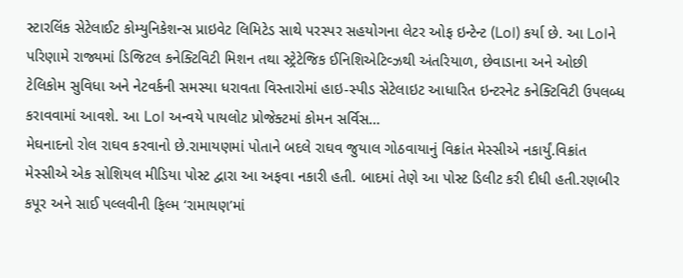સ્ટારલિંક સેટેલાઈટ કોમ્યુનિકેશન્સ પ્રાઇવેટ લિમિટેડ સાથે પરસ્પર સહયોગના લેટર ઓફ ઇન્ટેન્ટ (LoI) કર્યા છે. આ LoIને પરિણામે રાજ્યમાં ડિજિટલ કનેક્ટિવિટી મિશન તથા સ્ટ્રેટેજિક ઈનિશિએટિવ્ઝથી અંતરિયાળ, છેવાડાના અને ઓછી ટેલિકોમ સુવિધા અને નેટવર્કની સમસ્યા ધરાવતા વિસ્તારોમાં હાઇ-સ્પીડ સેટેલાઇટ આધારિત ઇન્ટરનેટ કનેક્ટિવિટી ઉપલબ્ધ કરાવવામાં આવશે. આ LoI અન્વયે પાયલોટ પ્રોજેક્ટમાં કોમન સર્વિસ…
મેઘનાદનો રોલ રાઘવ કરવાનો છે.રામાયણમાં પોતાને બદલે રાઘવ જુયાલ ગોઠવાયાનું વિક્રાંત મેસ્સીએ નકાર્યું.વિક્રાંત મેસ્સીએ એક સોશિયલ મીડિયા પોસ્ટ દ્વારા આ અફવા નકારી હતી. બાદમાં તેણે આ પોસ્ટ ડિલીટ કરી દીધી હતી.રણબીર કપૂર અને સાઈ પલ્લવીની ફિલ્મ ‘રામાયણ’માં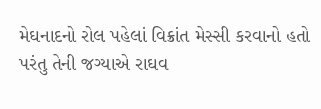મેઘનાદનો રોલ પહેલાં વિક્રાંત મેસ્સી કરવાનો હતો પરંતુ તેની જગ્યાએ રાઘવ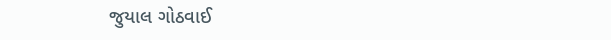જુયાલ ગોઠવાઈ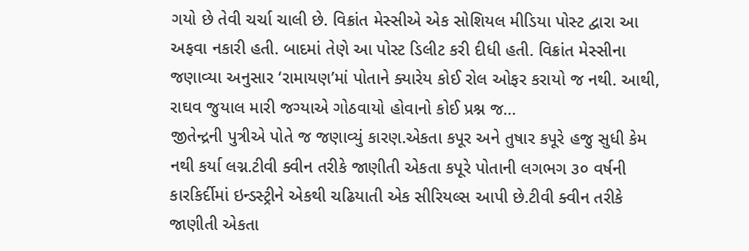ગયો છે તેવી ચર્ચા ચાલી છે. વિક્રાંત મેસ્સીએ એક સોશિયલ મીડિયા પોસ્ટ દ્વારા આ અફવા નકારી હતી. બાદમાં તેણે આ પોસ્ટ ડિલીટ કરી દીધી હતી. વિક્રાંત મેસ્સીના જણાવ્યા અનુસાર ‘રામાયણ’માં પોતાને ક્યારેય કોઈ રોલ ઓફર કરાયો જ નથી. આથી, રાઘવ જુયાલ મારી જગ્યાએ ગોઠવાયો હોવાનો કોઈ પ્રશ્ન જ…
જીતેન્દ્રની પુત્રીએ પોતે જ જણાવ્યું કારણ.એકતા કપૂર અને તુષાર કપૂરે હજુ સુધી કેમ નથી કર્યા લગ્ન.ટીવી ક્વીન તરીકે જાણીતી એકતા કપૂરે પોતાની લગભગ ૩૦ વર્ષની કારકિર્દીમાં ઇન્ડસ્ટ્રીને એકથી ચઢિયાતી એક સીરિયલ્સ આપી છે.ટીવી ક્વીન તરીકે જાણીતી એકતા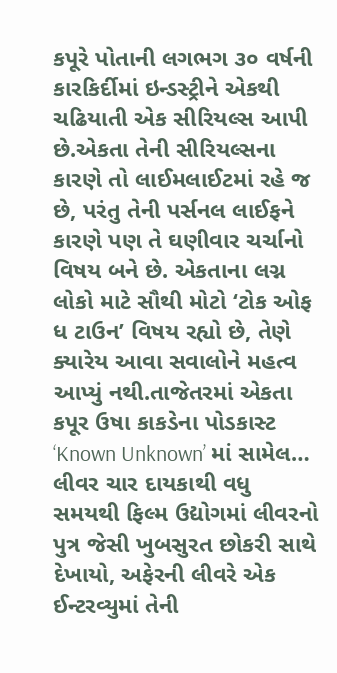કપૂરે પોતાની લગભગ ૩૦ વર્ષની કારકિર્દીમાં ઇન્ડસ્ટ્રીને એકથી ચઢિયાતી એક સીરિયલ્સ આપી છે.એકતા તેની સીરિયલ્સના કારણે તો લાઈમલાઈટમાં રહે જ છે, પરંતુ તેની પર્સનલ લાઈફને કારણે પણ તે ઘણીવાર ચર્ચાનો વિષય બને છે. એકતાના લગ્ન લોકો માટે સૌથી મોટો ‘ટોક ઓફ ધ ટાઉન’ વિષય રહ્યો છે, તેણે ક્યારેય આવા સવાલોને મહત્વ આપ્યું નથી.તાજેતરમાં એકતા કપૂર ઉષા કાકડેના પોડકાસ્ટ ‘Known Unknown’ માં સામેલ…
લીવર ચાર દાયકાથી વધુ સમયથી ફિલ્મ ઉદ્યોગમાં લીવરનો પુત્ર જેસી ખુબસુરત છોકરી સાથે દેખાયો, અફેરની લીવરે એક ઈન્ટરવ્યુમાં તેની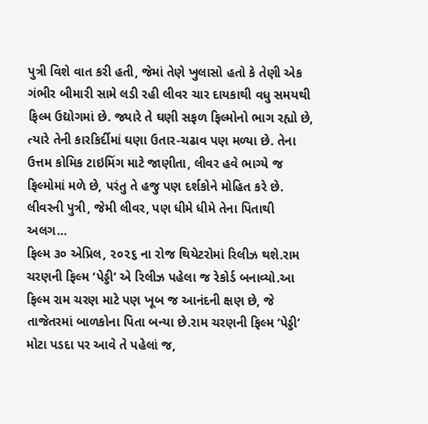પુત્રી વિશે વાત કરી હતી, જેમાં તેણે ખુલાસો હતો કે તેણી એક ગંભીર બીમારી સામે લડી રહી લીવર ચાર દાયકાથી વધુ સમયથી ફિલ્મ ઉદ્યોગમાં છે. જ્યારે તે ઘણી સફળ ફિલ્મોનો ભાગ રહ્યો છે, ત્યારે તેની કારકિર્દીમાં ઘણા ઉતાર-ચઢાવ પણ મળ્યા છે. તેના ઉત્તમ કોમિક ટાઇમિંગ માટે જાણીતા, લીવર હવે ભાગ્યે જ ફિલ્મોમાં મળે છે, પરંતુ તે હજુ પણ દર્શકોને મોહિત કરે છે. લીવરની પુત્રી, જેમી લીવર, પણ ધીમે ધીમે તેના પિતાથી અલગ…
ફિલ્મ ૩૦ એપ્રિલ, ૨૦૨૬ ના રોજ થિયેટરોમાં રિલીઝ થશે.રામ ચરણની ફિલ્મ ‘પેડ્ડી’ એ રિલીઝ પહેલા જ રેકોર્ડ બનાવ્યો.આ ફિલ્મ રામ ચરણ માટે પણ ખૂબ જ આનંદની ક્ષણ છે, જે તાજેતરમાં બાળકોના પિતા બન્યા છે.રામ ચરણની ફિલ્મ ‘પેડ્ડી’ મોટા પડદા પર આવે તે પહેલાં જ,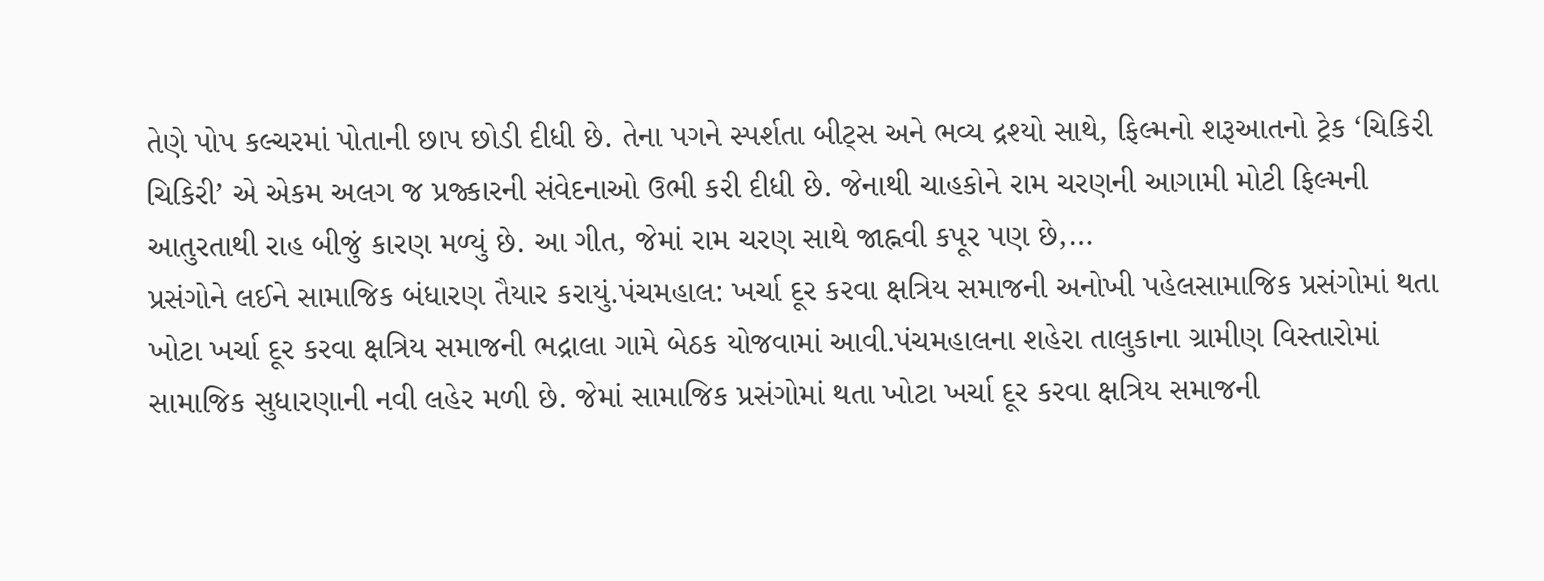તેણે પોપ કલ્ચરમાં પોતાની છાપ છોડી દીધી છે. તેના પગને સ્પર્શતા બીટ્સ અને ભવ્ય દ્રશ્યો સાથે, ફિલ્મનો શરૂઆતનો ટ્રેક ‘ચિકિરી ચિકિરી’ એ એકમ અલગ જ પ્રજ્કારની સંવેદનાઓ ઉભી કરી દીધી છે. જેનાથી ચાહકોને રામ ચરણની આગામી મોટી ફિલ્મની આતુરતાથી રાહ બીજું કારણ મળ્યું છે. આ ગીત, જેમાં રામ ચરણ સાથે જાહ્નવી કપૂર પણ છે,…
પ્રસંગોને લઈને સામાજિક બંધારણ તૈયાર કરાયું.પંચમહાલ: ખર્ચા દૂર કરવા ક્ષત્રિય સમાજની અનોખી પહેલસામાજિક પ્રસંગોમાં થતા ખોટા ખર્ચા દૂર કરવા ક્ષત્રિય સમાજની ભદ્રાલા ગામે બેઠક યોજવામાં આવી.પંચમહાલના શહેરા તાલુકાના ગ્રામીણ વિસ્તારોમાં સામાજિક સુધારણાની નવી લહેર મળી છે. જેમાં સામાજિક પ્રસંગોમાં થતા ખોટા ખર્ચા દૂર કરવા ક્ષત્રિય સમાજની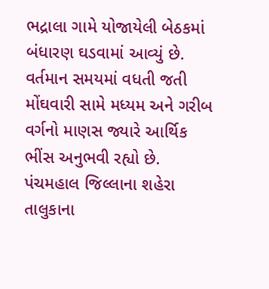ભદ્રાલા ગામે યોજાયેલી બેઠકમાં બંધારણ ઘડવામાં આવ્યું છે. વર્તમાન સમયમાં વધતી જતી મોંઘવારી સામે મધ્યમ અને ગરીબ વર્ગનો માણસ જ્યારે આર્થિક ભીંસ અનુભવી રહ્યો છે. પંચમહાલ જિલ્લાના શહેરા તાલુકાના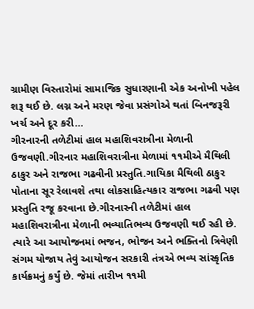ગ્રામીણ વિસ્તારોમાં સામાજિક સુધારણાની એક અનોખી પહેલ શરૂ થઈ છે. લગ્ન અને મરણ જેવા પ્રસંગોએ થતાં બિનજરૂરી ખર્ચ અને દૂર કરી…
ગીરનારની તળેટીમાં હાલ મહાશિવરાત્રીના મેળાની ઉજવણી.ગીરનાર મહાશિવરાત્રીના મેળામાં ૧૧મીએ મૈથિલી ઠાકુર અને રાજભા ગઢવીની પ્રસ્તુતિ.ગાયિકા મૈથિલી ઠાકુર પોતાના સૂર રેલાવશે તથા લોકસાહિત્યકાર રાજભા ગઢવી પણ પ્રસ્તુતિ રજૂ કરવાના છે.ગીરનારની તળેટીમાં હાલ મહાશિવરાત્રીના મેળાની ભવ્યાતિભવ્ય ઉજવણી થઈ રહી છે. ત્યારે આ આયોજનમાં ભજન, ભોજન અને ભક્તિનો ત્રિવેણી સંગમ યોજાય તેવું આયોજન સરકારી તંત્રએ ભવ્ય સાંસ્કૃતિક કાર્યક્રમનું કર્યું છે. જેમાં તારીખ ૧૧મી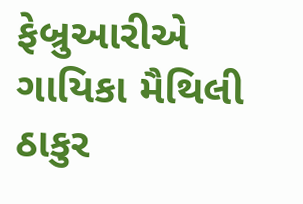ફેબ્રુઆરીએ ગાયિકા મૈથિલી ઠાકુર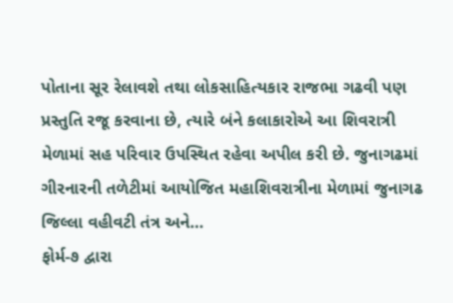પોતાના સૂર રેલાવશે તથા લોકસાહિત્યકાર રાજભા ગઢવી પણ પ્રસ્તુતિ રજૂ કરવાના છે, ત્યારે બંને કલાકારોએ આ શિવરાત્રી મેળામાં સહ પરિવાર ઉપસ્થિત રહેવા અપીલ કરી છે. જુનાગઢમાં ગીરનારની તળેટીમાં આયોજિત મહાશિવરાત્રીના મેળામાં જુનાગઢ જિલ્લા વહીવટી તંત્ર અને…
ફોર્મ-૭ દ્વારા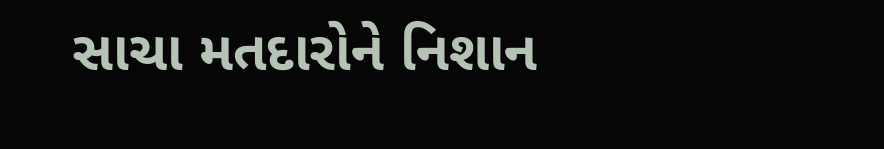સાચા મતદારોને નિશાન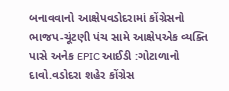બનાવવાનો આક્ષેપવડોદરામાં કોંગ્રેસનો ભાજપ-ચૂંટણી પંચ સામે આક્ષેપએક વ્યક્તિ પાસે અનેક EPIC આઈડી :ગોટાળાનો દાવો.વડોદરા શહેર કોંગ્રેસ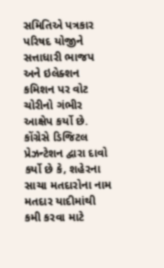સમિતિએ પત્રકાર પરિષદ યોજીને સત્તાધારી ભાજપ અને ઇલેક્શન કમિશન પર વોટ ચોરીનો ગંભીર આક્ષેપ કર્યો છે. કોંગ્રેસે ડિજિટલ પ્રેઝન્ટેશન દ્વારા દાવો કર્યો છે કે, શહેરના સાચા મતદારોના નામ મતદાર યાદીમાંથી કમી કરવા માટે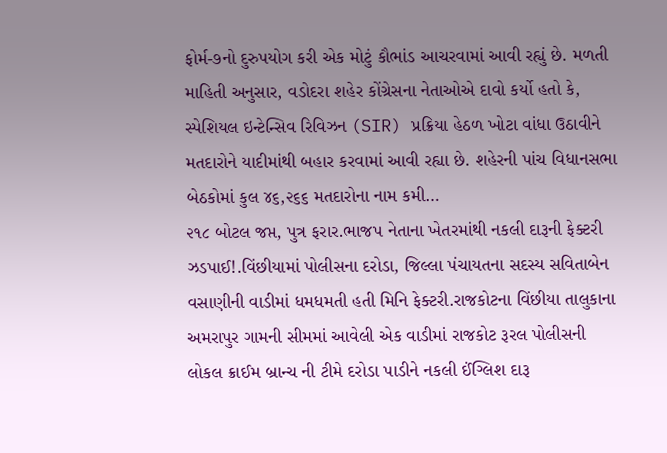ફોર્મ-૭નો દુરુપયોગ કરી એક મોટું કૌભાંડ આચરવામાં આવી રહ્યું છે. મળતી માહિતી અનુસાર, વડોદરા શહેર કોંગ્રેસના નેતાઓએ દાવો કર્યો હતો કે, સ્પેશિયલ ઇન્ટેન્સિવ રિવિઝન (SIR) પ્રક્રિયા હેઠળ ખોટા વાંધા ઉઠાવીને મતદારોને યાદીમાંથી બહાર કરવામાં આવી રહ્યા છે. શહેરની પાંચ વિધાનસભા બેઠકોમાં કુલ ૪૬,૨૬૬ મતદારોના નામ કમી…
૨૧૮ બોટલ જપ્ત, પુત્ર ફરાર.ભાજપ નેતાના ખેતરમાંથી નકલી દારૂની ફેક્ટરી ઝડપાઈ!.વિંછીયામાં પોલીસના દરોડા, જિલ્લા પંચાયતના સદસ્ય સવિતાબેન વસાણીની વાડીમાં ધમધમતી હતી મિનિ ફેક્ટરી.રાજકોટના વિંછીયા તાલુકાના અમરાપુર ગામની સીમમાં આવેલી એક વાડીમાં રાજકોટ રૂરલ પોલીસની લોકલ ક્રાઈમ બ્રાન્ચ ની ટીમે દરોડા પાડીને નકલી ઈંગ્લિશ દારૂ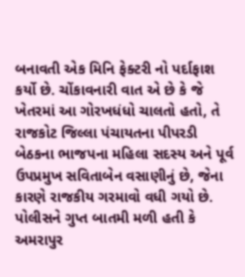બનાવતી એક મિનિ ફેક્ટરી નો પર્દાફાશ કર્યો છે. ચોંકાવનારી વાત એ છે કે જે ખેતરમાં આ ગોરખધંધો ચાલતો હતો, તે રાજકોટ જિલ્લા પંચાયતના પીપરડી બેઠકના ભાજપના મહિલા સદસ્ય અને પૂર્વ ઉપપ્રમુખ સવિતાબેન વસાણીનું છે, જેના કારણે રાજકીય ગરમાવો વધી ગયો છે. પોલીસને ગુપ્ત બાતમી મળી હતી કે અમરાપુર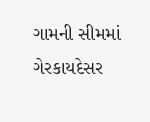ગામની સીમમાં ગેરકાયદેસર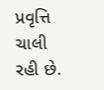પ્રવૃત્તિ ચાલી રહી છે.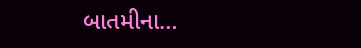બાતમીના…